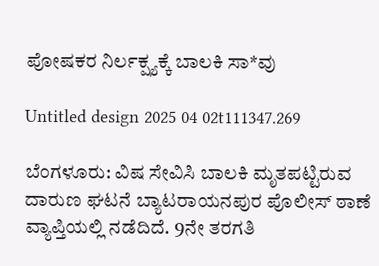ಪೋಷಕರ ನಿರ್ಲಕ್ಷ್ಯಕ್ಕೆ ಬಾಲಕಿ ಸಾ*ವು

Untitled design 2025 04 02t111347.269

ಬೆಂಗಳೂರು: ವಿಷ ಸೇವಿಸಿ ಬಾಲಕಿ ಮೃತಪಟ್ಟಿರುವ ದಾರುಣ ಘಟನೆ ಬ್ಯಾಟರಾಯನಪುರ ಪೊಲೀಸ್ ಠಾಣೆ ವ್ಯಾಪ್ತಿಯಲ್ಲಿ ನಡೆದಿದೆ. 9ನೇ ತರಗತಿ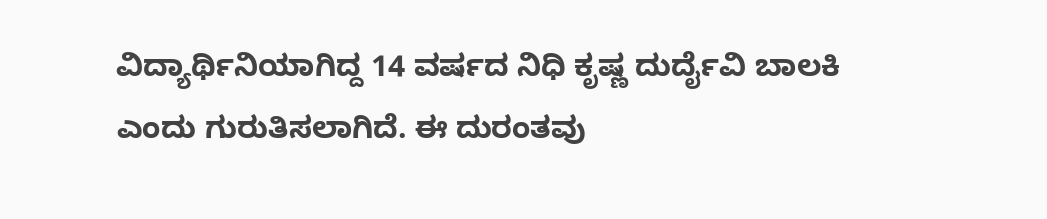ವಿದ್ಯಾರ್ಥಿನಿಯಾಗಿದ್ದ 14 ವರ್ಷದ ನಿಧಿ ಕೃಷ್ಣ ದುರ್ದೈವಿ ಬಾಲಕಿ ಎಂದು ಗುರುತಿಸಲಾಗಿದೆ. ಈ ದುರಂತವು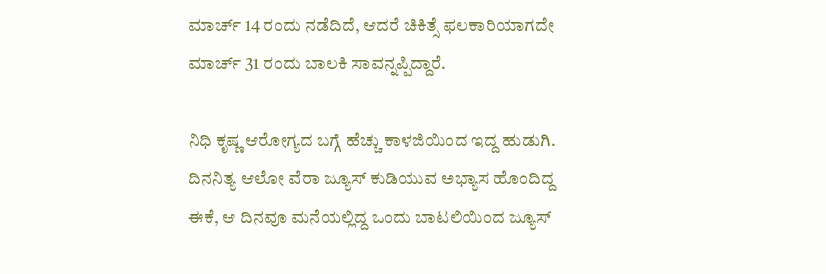ಮಾರ್ಚ್ 14 ರಂದು ನಡೆದಿದೆ, ಆದರೆ ಚಿಕಿತ್ಸೆ ಫಲಕಾರಿಯಾಗದೇ ಮಾರ್ಚ್ 31 ರಂದು ಬಾಲಕಿ ಸಾವನ್ನಪ್ಪಿದ್ದಾರೆ.

ನಿಧಿ ಕೃಷ್ಣ ಆರೋಗ್ಯದ ಬಗ್ಗೆ ಹೆಚ್ಚು ಕಾಳಜಿಯಿಂದ ಇದ್ದ ಹುಡುಗಿ. ದಿನನಿತ್ಯ ಆಲೋ ವೆರಾ ಜ್ಯೂಸ್ ಕುಡಿಯುವ ಅಭ್ಯಾಸ ಹೊಂದಿದ್ದ ಈಕೆ, ಆ ದಿನವೂ ಮನೆಯಲ್ಲಿದ್ದ ಒಂದು ಬಾಟಲಿಯಿಂದ ಜ್ಯೂಸ್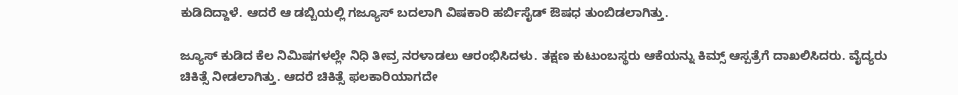ಕುಡಿದಿದ್ದಾಳೆ. ಆದರೆ ಆ ಡಬ್ಬಿಯಲ್ಲಿ ಗಜ್ಯೂಸ್‌ ಬದಲಾಗಿ ವಿಷಕಾರಿ ಹರ್ಬಿಸೈಡ್ ಔಷಧ ತುಂಬಿಡಲಾಗಿತ್ತು.

ಜ್ಯೂಸ್ ಕುಡಿದ ಕೆಲ ನಿಮಿಷಗಳಲ್ಲೇ ನಿಧಿ ತೀವ್ರ ನರಳಾಡಲು ಆರಂಭಿಸಿದಳು. ತಕ್ಷಣ ಕುಟುಂಬಸ್ಥರು ಆಕೆಯನ್ನು ಕಿಮ್ಸ್ ಆಸ್ಪತ್ರೆಗೆ ದಾಖಲಿಸಿದರು. ವೈದ್ಯರು ಚಿಕಿತ್ಸೆ ನೀಡಲಾಗಿತ್ತು. ಆದರೆ ಚಿಕಿತ್ಸೆ ಫಲಕಾರಿಯಾಗದೇ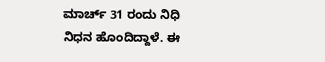ಮಾರ್ಚ್ 31 ರಂದು ನಿಧಿ ನಿಧನ ಹೊಂದಿದ್ದಾಳೆ. ಈ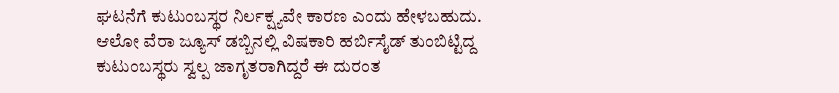ಘಟನೆಗೆ ಕುಟುಂಬಸ್ಥರ ನಿರ್ಲಕ್ಷ್ಯವೇ ಕಾರಣ ಎಂದು ಹೇಳಬಹುದು. ಆಲೋ ವೆರಾ ಜ್ಯೂಸ್ ಡಬ್ಬಿನಲ್ಲಿ ವಿಷಕಾರಿ ಹರ್ಬಿಸೈಡ್ ತುಂಬಿಟ್ಟಿದ್ದ ಕುಟುಂಬಸ್ಥರು ಸ್ವಲ್ಪ ಜಾಗೃತರಾಗಿದ್ದರೆ ಈ ದುರಂತ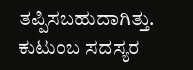ತಪ್ಪಿಸಬಹುದಾಗಿತ್ತು. ಕುಟುಂಬ ಸದಸ್ಯರ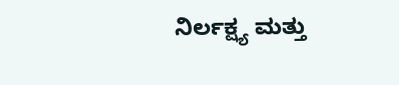ನಿರ್ಲಕ್ಷ್ಯ ಮತ್ತು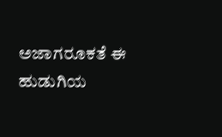ಅಜಾಗರೂಕತೆ ಈ ಹುಡುಗಿಯ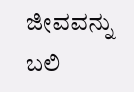ಜೀವವನ್ನು ಬಲಿ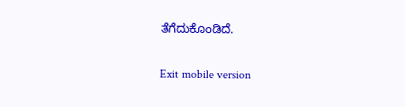ತೆಗೆದುಕೊಂಡಿದೆ.

Exit mobile version